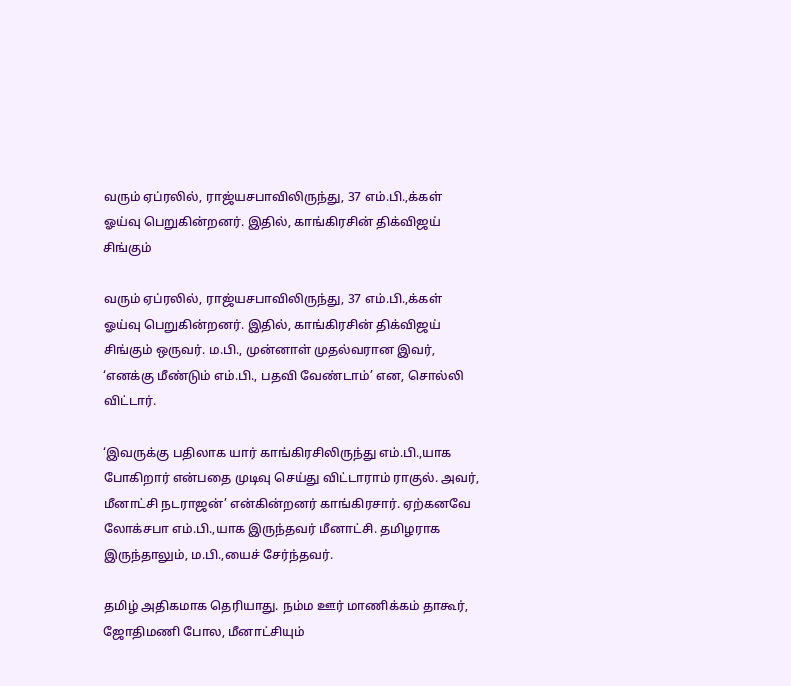வரும் ஏப்ரலில், ராஜ்யசபாவிலிருந்து, 37 எம்.பி.,க்கள் ஓய்வு பெறுகின்றனர். இதில், காங்கிரசின் திக்விஜய் சிங்கும்

வரும் ஏப்ரலில், ராஜ்யசபாவிலிருந்து, 37 எம்.பி.,க்கள் ஓய்வு பெறுகின்றனர். இதில், காங்கிரசின் திக்விஜய் சிங்கும் ஒருவர். ம.பி., முன்னாள் முதல்வரான இவர், ‘எனக்கு மீண்டும் எம்.பி., பதவி வேண்டாம்’ என, சொல்லி விட்டார்.

‘இவருக்கு பதிலாக யார் காங்கிரசிலிருந்து எம்.பி.,யாக போகிறார் என்பதை முடிவு செய்து விட்டாராம் ராகுல். அவர், மீனாட்சி நடராஜன்’ என்கின்றனர் காங்கிரசார். ஏற்கனவே லோக்சபா எம்.பி.,யாக இருந்தவர் மீனாட்சி. தமிழராக இருந்தாலும், ம.பி.,யைச் சேர்ந்தவர்.

தமிழ் அதிகமாக தெரியாது. நம்ம ஊர் மாணிக்கம் தாகூர், ஜோதிமணி போல, மீனாட்சியும்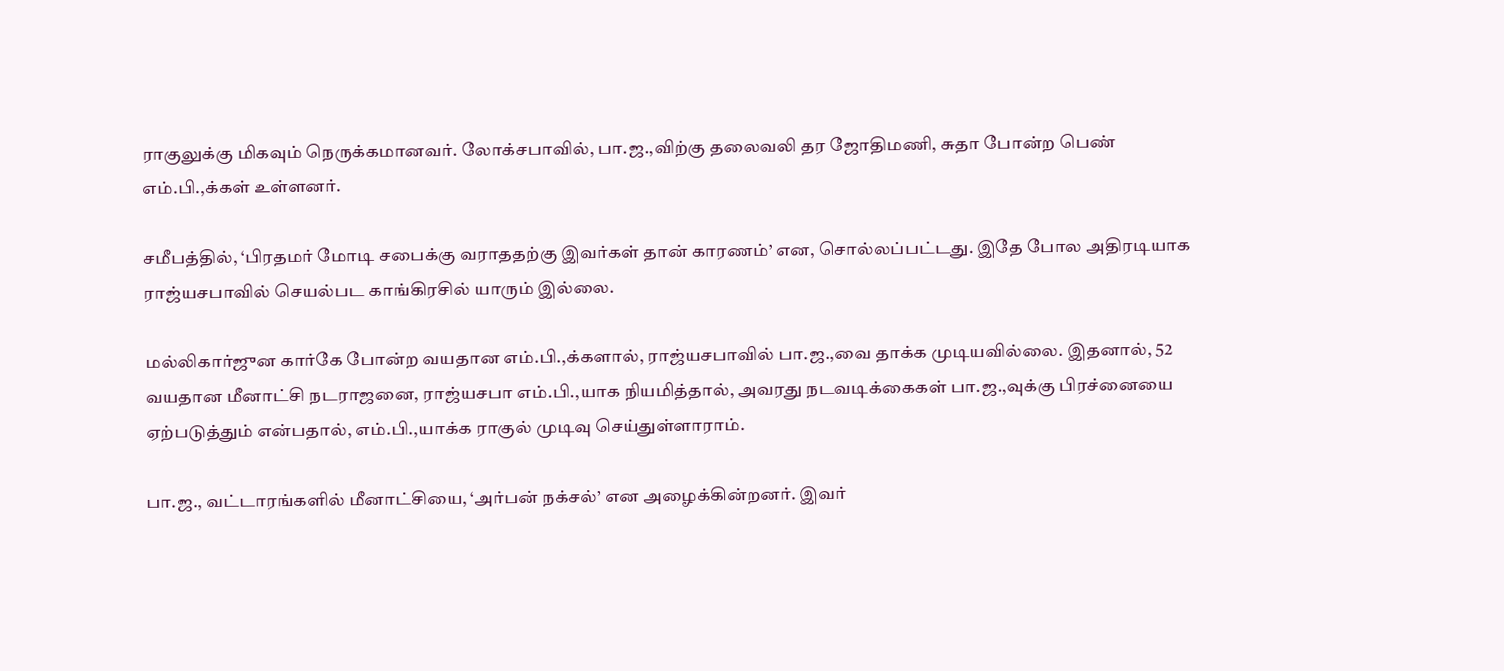ராகுலுக்கு மிகவும் நெருக்கமானவர். லோக்சபாவில், பா.ஜ.,விற்கு தலைவலி தர ஜோதிமணி, சுதா போன்ற பெண் எம்.பி.,க்கள் உள்ளனர்.

சமீபத்தில், ‘பிரதமர் மோடி சபைக்கு வராததற்கு இவர்கள் தான் காரணம்’ என, சொல்லப்பட்டது. இதே போல அதிரடியாக ராஜ்யசபாவில் செயல்பட காங்கிரசில் யாரும் இல்லை.

மல்லிகார்ஜுன கார்கே போன்ற வயதான எம்.பி.,க்களால், ராஜ்யசபாவில் பா.ஜ.,வை தாக்க முடியவில்லை. இதனால், 52 வயதான மீனாட்சி நடராஜனை, ராஜ்யசபா எம்.பி.,யாக நியமித்தால், அவரது நடவடிக்கைகள் பா.ஜ.,வுக்கு பிரச்னையை ஏற்படுத்தும் என்பதால், எம்.பி.,யாக்க ராகுல் முடிவு செய்துள்ளாராம்.

பா.ஜ., வட்டாரங்களில் மீனாட்சியை, ‘அர்பன் நக்சல்’ என அழைக்கின்றனர். இவர்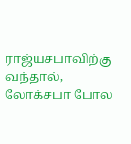ராஜ்யசபாவிற்கு வந்தால், லோக்சபா போல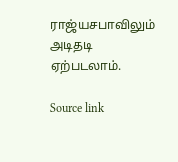ராஜ்யசபாவிலும் அடிதடி ஏற்படலாம்.

Source link